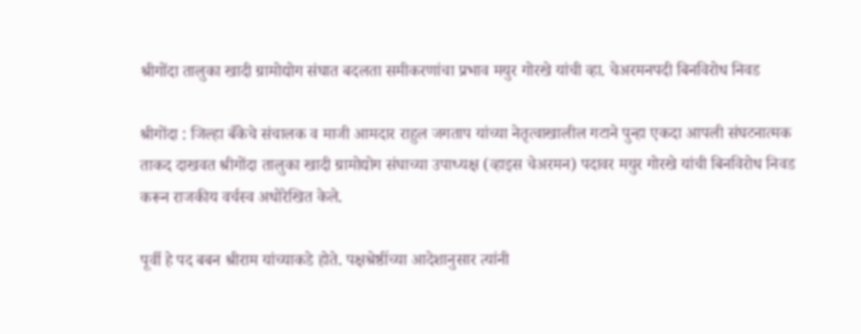श्रीगोंदा तालुका खादी ग्रामोद्योग संघात बदलता समीकरणांचा प्रभाव मयुर गोरखे यांची व्हा. चेअरमनपदी बिनविरोध निवड

श्रीगोंदा : जिल्हा बँकेचे संचालक व माजी आमदार राहुल जगताप यांच्या नेतृत्वाखालील गटाने पुन्हा एकदा आपली संघटनात्मक ताकद दाखवत श्रीगोंदा तालुका खादी ग्रामोद्योग संघाच्या उपाध्यक्ष (व्हाइस चेअरमन) पदावर मयुर गोरखे यांची बिनविरोध निवड करून राजकीय वर्चस्व अधोरेखित केले.

पूर्वी हे पद बबन श्रीराम यांच्याकडे होते. पक्षश्रेष्ठींच्या आदेशानुसार त्यांनी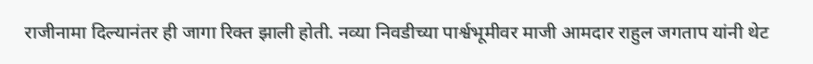राजीनामा दिल्यानंतर ही जागा रिक्त झाली होती. नव्या निवडीच्या पार्श्वभूमीवर माजी आमदार राहुल जगताप यांनी थेट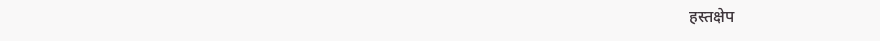हस्तक्षेप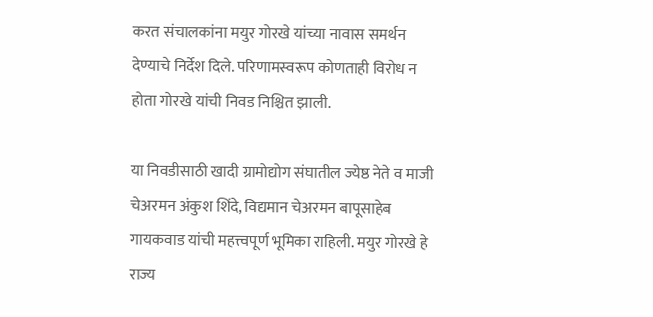करत संचालकांना मयुर गोरखे यांच्या नावास समर्थन देण्याचे निर्देश दिले. परिणामस्वरूप कोणताही विरोध न होता गोरखे यांची निवड निश्चित झाली.

या निवडीसाठी खादी ग्रामोद्योग संघातील ज्येष्ठ नेते व माजी चेअरमन अंकुश शिंदे, विद्यमान चेअरमन बापूसाहेब गायकवाड यांची महत्त्वपूर्ण भूमिका राहिली. मयुर गोरखे हे राज्य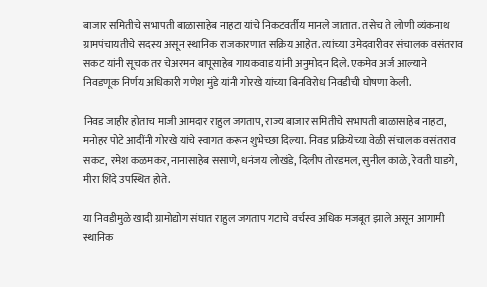बाजार समितीचे सभापती बाळासाहेब नाहटा यांचे निकटवर्तीय मानले जातात. तसेच ते लोणी व्यंकनाथ ग्रामपंचायतीचे सदस्य असून स्थानिक राजकारणात सक्रिय आहेत. त्यांच्या उमेदवारीवर संचालक वसंतराव सकट यांनी सूचक तर चेअरमन बापूसाहेब गायकवाड यांनी अनुमोदन दिले. एकमेव अर्ज आल्याने निवडणूक निर्णय अधिकारी गणेश मुंडे यांनी गोरखे यांच्या बिनविरोध निवडीची घोषणा केली.

निवड जाहीर होताच माजी आमदार राहुल जगताप, राज्य बाजार समितीचे सभापती बाळासाहेब नाहटा, मनोहर पोटे आदींनी गोरखे यांचे स्वागत करून शुभेच्छा दिल्या. निवड प्रक्रियेच्या वेळी संचालक वसंतराव सकट, रमेश कळमकर, नानासाहेब ससाणे, धनंजय लोखंडे, दिलीप तोरडमल, सुनील काळे, रेवती घाडगे, मीरा शिंदे उपस्थित होते.

या निवडीमुळे खादी ग्रामोद्योग संघात राहुल जगताप गटाचे वर्चस्व अधिक मजबूत झाले असून आगामी स्थानिक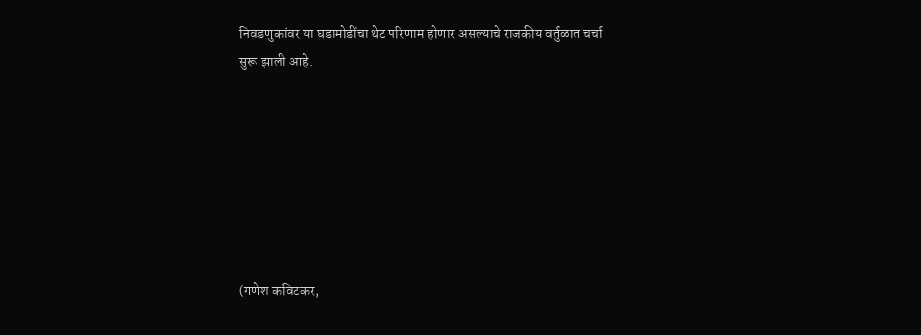निवडणुकांवर या घडामोडींचा थेट परिणाम होणार असल्याचे राजकीय वर्तुळात चर्चा सुरू झाली आहे.







(गणेश कविटकर,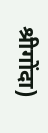श्रीगोंदा)